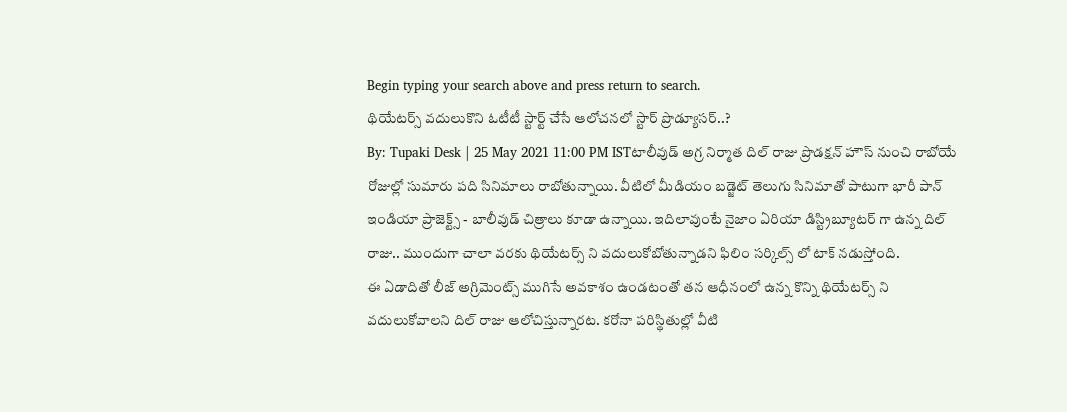Begin typing your search above and press return to search.
థియేటర్స్ వదులుకొని ఓటీటీ స్టార్ట్ చేసే ఆలోచనలో స్టార్ ప్రొడ్యూసర్..?
By: Tupaki Desk | 25 May 2021 11:00 PM ISTటాలీవుడ్ అగ్ర నిర్మాత దిల్ రాజు ప్రొడక్షన్ హౌస్ నుంచి రాబోయే రోజుల్లో సుమారు పది సినిమాలు రాబోతున్నాయి. వీటిలో మీడియం బడ్జెట్ తెలుగు సినిమాతో పాటుగా భారీ పాన్ ఇండియా ప్రాజెక్ట్స్ - బాలీవుడ్ చిత్రాలు కూడా ఉన్నాయి. ఇదిలావుంటే నైజాం ఏరియా డిస్ట్రిబ్యూటర్ గా ఉన్న దిల్ రాజు.. ముందుగా చాలా వరకు థియేటర్స్ ని వదులుకోబోతున్నాడని ఫిలిం సర్కిల్స్ లో టాక్ నడుస్తోంది.
ఈ ఏడాదితో లీజ్ అగ్రిమెంట్స్ ముగిసే అవకాశం ఉండటంతో తన ఆధీనంలో ఉన్న కొన్ని థియేటర్స్ ని వదులుకోవాలని దిల్ రాజు ఆలోచిస్తున్నారట. కరోనా పరిస్థితుల్లో వీటి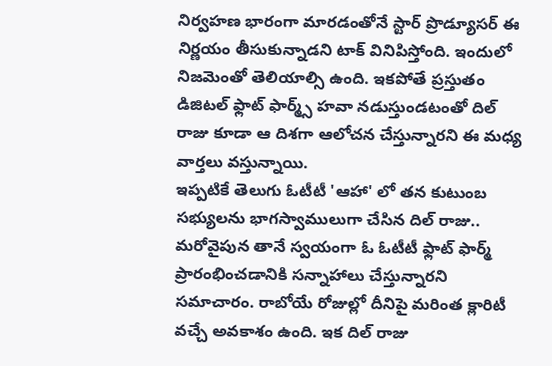నిర్వహణ భారంగా మారడంతోనే స్టార్ ప్రొడ్యూసర్ ఈ నిర్ణయం తీసుకున్నాడని టాక్ వినిపిస్తోంది. ఇందులో నిజమెంతో తెలియాల్సి ఉంది. ఇకపోతే ప్రస్తుతం డిజిటల్ ఫ్లాట్ ఫార్మ్స్ హవా నడుస్తుండటంతో దిల్ రాజు కూడా ఆ దిశగా ఆలోచన చేస్తున్నారని ఈ మధ్య వార్తలు వస్తున్నాయి.
ఇప్పటికే తెలుగు ఓటీటీ 'ఆహా' లో తన కుటుంబ సభ్యులను భాగస్వాములుగా చేసిన దిల్ రాజు.. మరోవైపున తానే స్వయంగా ఓ ఓటీటీ ఫ్లాట్ ఫార్మ్ ప్రారంభించడానికి సన్నాహాలు చేస్తున్నారని సమాచారం. రాబోయే రోజుల్లో దీనిపై మరింత క్లారిటీ వచ్చే అవకాశం ఉంది. ఇక దిల్ రాజు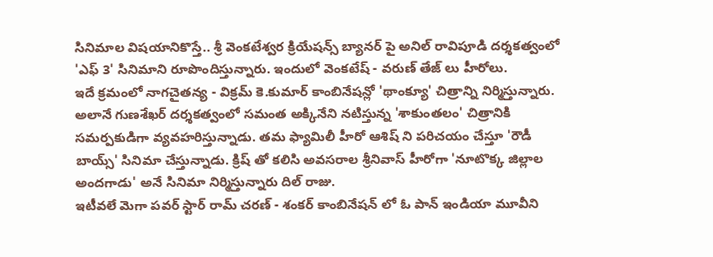సినిమాల విషయానికొస్తే.. శ్రీ వెంకటేశ్వర క్రియేషన్స్ బ్యానర్ పై అనిల్ రావిపూడి దర్శకత్వంలో 'ఎఫ్ 3' సినిమాని రూపొందిస్తున్నారు. ఇందులో వెంకటేష్ - వరుణ్ తేజ్ లు హీరోలు.
ఇదే క్రమంలో నాగచైతన్య - విక్రమ్ కె.కుమార్ కాంబినేషన్లో 'థాంక్యూ' చిత్రాన్ని నిర్మిస్తున్నారు. అలానే గుణశేఖర్ దర్శకత్వంలో సమంత అక్కినేని నటిస్తున్న 'శాకుంతలం' చిత్రానికి సమర్పకుడిగా వ్యవహరిస్తున్నాడు. తమ ఫ్యామిలీ హీరో ఆశిష్ ని పరిచయం చేస్తూ 'రౌడీ బాయ్స్' సినిమా చేస్తున్నాడు. క్రిష్ తో కలిసి అవసరాల శ్రీనివాస్ హీరోగా 'నూటొక్క జిల్లాల అందగాడు' అనే సినిమా నిర్మిస్తున్నారు దిల్ రాజు.
ఇటీవలే మెగా పవర్ స్టార్ రామ్ చరణ్ - శంకర్ కాంబినేషన్ లో ఓ పాన్ ఇండియా మూవీని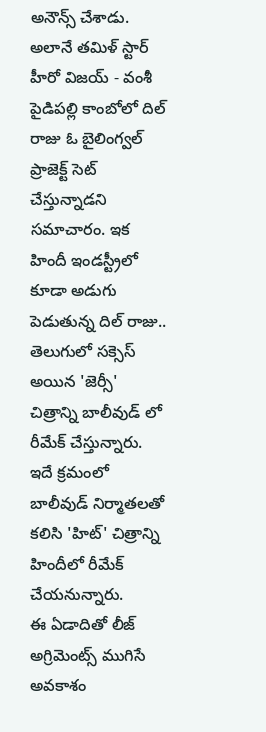అనౌన్స్ చేశాడు. అలానే తమిళ్ స్టార్ హీరో విజయ్ - వంశీ పైడిపల్లి కాంబోలో దిల్ రాజు ఓ బైలింగ్వల్ ప్రాజెక్ట్ సెట్ చేస్తున్నాడని సమాచారం. ఇక హిందీ ఇండస్ట్రీలో కూడా అడుగు పెడుతున్న దిల్ రాజు.. తెలుగులో సక్సెస్ అయిన 'జెర్సీ' చిత్రాన్ని బాలీవుడ్ లో రీమేక్ చేస్తున్నారు. ఇదే క్రమంలో బాలీవుడ్ నిర్మాతలతో కలిసి 'హిట్' చిత్రాన్ని హిందీలో రీమేక్ చేయనున్నారు.
ఈ ఏడాదితో లీజ్ అగ్రిమెంట్స్ ముగిసే అవకాశం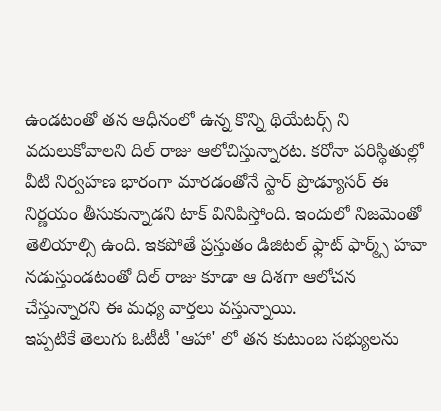ఉండటంతో తన ఆధీనంలో ఉన్న కొన్ని థియేటర్స్ ని వదులుకోవాలని దిల్ రాజు ఆలోచిస్తున్నారట. కరోనా పరిస్థితుల్లో వీటి నిర్వహణ భారంగా మారడంతోనే స్టార్ ప్రొడ్యూసర్ ఈ నిర్ణయం తీసుకున్నాడని టాక్ వినిపిస్తోంది. ఇందులో నిజమెంతో తెలియాల్సి ఉంది. ఇకపోతే ప్రస్తుతం డిజిటల్ ఫ్లాట్ ఫార్మ్స్ హవా నడుస్తుండటంతో దిల్ రాజు కూడా ఆ దిశగా ఆలోచన చేస్తున్నారని ఈ మధ్య వార్తలు వస్తున్నాయి.
ఇప్పటికే తెలుగు ఓటీటీ 'ఆహా' లో తన కుటుంబ సభ్యులను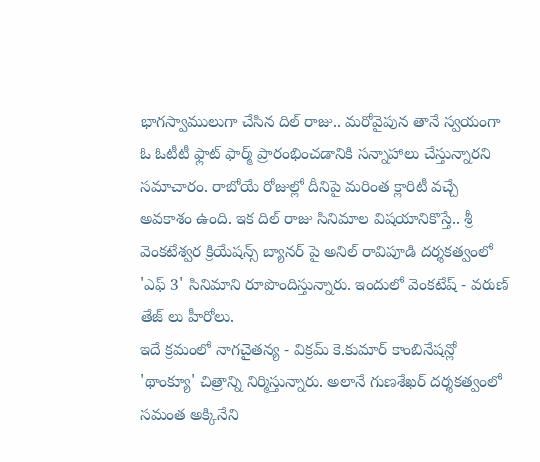భాగస్వాములుగా చేసిన దిల్ రాజు.. మరోవైపున తానే స్వయంగా ఓ ఓటీటీ ఫ్లాట్ ఫార్మ్ ప్రారంభించడానికి సన్నాహాలు చేస్తున్నారని సమాచారం. రాబోయే రోజుల్లో దీనిపై మరింత క్లారిటీ వచ్చే అవకాశం ఉంది. ఇక దిల్ రాజు సినిమాల విషయానికొస్తే.. శ్రీ వెంకటేశ్వర క్రియేషన్స్ బ్యానర్ పై అనిల్ రావిపూడి దర్శకత్వంలో 'ఎఫ్ 3' సినిమాని రూపొందిస్తున్నారు. ఇందులో వెంకటేష్ - వరుణ్ తేజ్ లు హీరోలు.
ఇదే క్రమంలో నాగచైతన్య - విక్రమ్ కె.కుమార్ కాంబినేషన్లో 'థాంక్యూ' చిత్రాన్ని నిర్మిస్తున్నారు. అలానే గుణశేఖర్ దర్శకత్వంలో సమంత అక్కినేని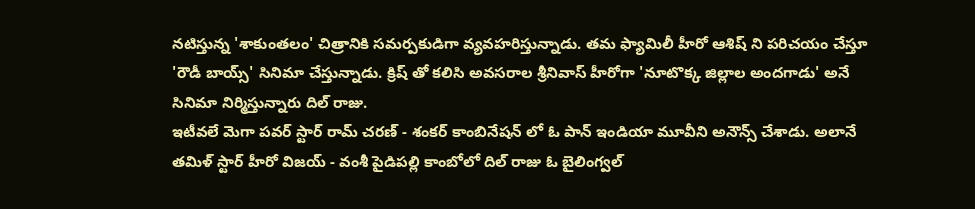నటిస్తున్న 'శాకుంతలం' చిత్రానికి సమర్పకుడిగా వ్యవహరిస్తున్నాడు. తమ ఫ్యామిలీ హీరో ఆశిష్ ని పరిచయం చేస్తూ 'రౌడీ బాయ్స్' సినిమా చేస్తున్నాడు. క్రిష్ తో కలిసి అవసరాల శ్రీనివాస్ హీరోగా 'నూటొక్క జిల్లాల అందగాడు' అనే సినిమా నిర్మిస్తున్నారు దిల్ రాజు.
ఇటీవలే మెగా పవర్ స్టార్ రామ్ చరణ్ - శంకర్ కాంబినేషన్ లో ఓ పాన్ ఇండియా మూవీని అనౌన్స్ చేశాడు. అలానే తమిళ్ స్టార్ హీరో విజయ్ - వంశీ పైడిపల్లి కాంబోలో దిల్ రాజు ఓ బైలింగ్వల్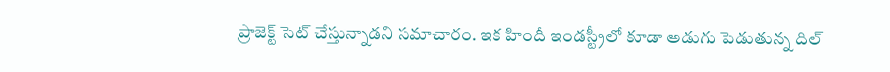ప్రాజెక్ట్ సెట్ చేస్తున్నాడని సమాచారం. ఇక హిందీ ఇండస్ట్రీలో కూడా అడుగు పెడుతున్న దిల్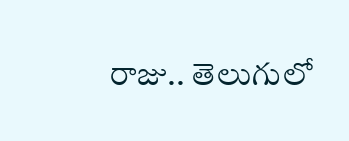రాజు.. తెలుగులో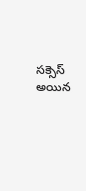సక్సెస్ అయిన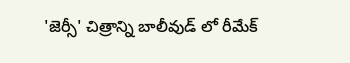'జెర్సీ' చిత్రాన్ని బాలీవుడ్ లో రీమేక్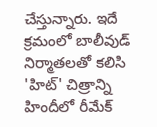చేస్తున్నారు. ఇదే క్రమంలో బాలీవుడ్ నిర్మాతలతో కలిసి 'హిట్' చిత్రాన్ని హిందీలో రీమేక్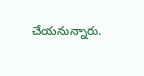చేయనున్నారు.